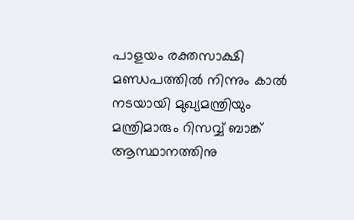പാളയം രക്തസാക്ഷി മണ്ഡപത്തിൽ നിന്നും കാൽ നടയായി മുഖ്യമന്ത്രിയും മന്ത്രിമാരും റിസ‍വ്വ് ബാങ്ക് ആസ്ഥാനത്തിനു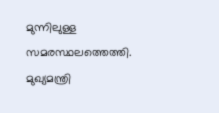മുന്നിലുള്ള സമരസ്ഥലത്തെത്തി. മുഖ്യമന്ത്രി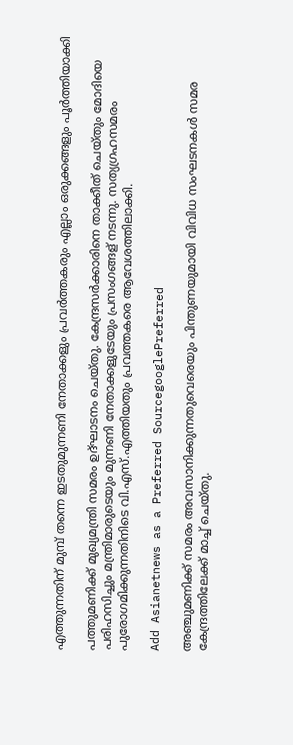എത്തുന്നതിന് മുമ്പ് തന്നെ ഇടതുമുന്നണി നേതാക്കളും പ്രവർത്തകരും എല്ലാം ഒരുക്കങ്ങളും പൂർത്തിയാക്കി

പത്തുമണിക്ക് മുഖ്യമന്ത്രി സമരം ഉദ്ഘാടനം ചെയ്തു. കേന്ദ്രസർക്കാരിനെ താക്കീത് ചെയ്തും മോദിയെ പരിഹസിച്ചും മന്ത്രിമാരുടെയും മുന്നണി നേതാക്കളുടേയും പ്രസംഗങ്ങള് നടന്നു‍. സത്യഗ്രഹസമരം പുരോഗമിക്കുന്നതിനിടെ വി.എസ്.എത്തിയതും പ്രവത്തകരെ ആവേശത്തിലാക്കി.

Add Asianetnews as a Preferred SourcegooglePreferred

അഞ്ചുമണിക്ക് സമരം അവസാനിക്കുന്നതുവെരെയും പിന്തുണയുമായി വിവിധ സംഘടനകള്‍ സമര കേന്ദ്രത്തിലേക്ക് മാ‍ച്ച് ചെയ്തു.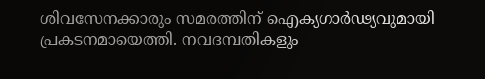ശിവസേനക്കാരും സമരത്തിന് ഐക്യഗാർഢ്യവുമായി പ്രകടനമായെത്തി. നവദമ്പതികളും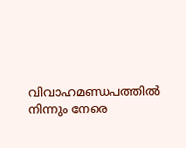വിവാഹമണ്ഡപത്തിൽ നിന്നും നേരെ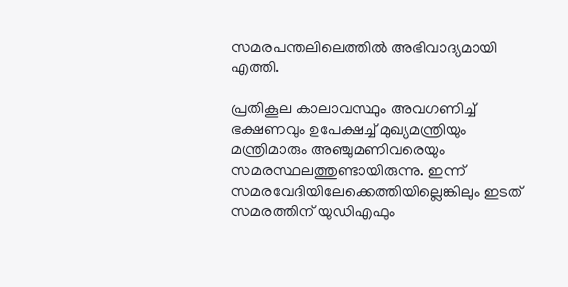സമരപന്തലിലെത്തിൽ അഭിവാദ്യമായി എത്തി.

പ്രതികൂല കാലാവസ്ഥും അവഗണിച്ച് ഭക്ഷണവും ഉപേക്ഷച്ച് മുഖ്യമന്ത്രിയും മന്ത്രിമാരും അഞ്ചുമണിവരെയും സമരസ്ഥലത്തുണ്ടായിരുന്നു. ഇന്ന് സമരവേദിയിലേക്കെത്തിയില്ലെങ്കിലും ഇടത് സമരത്തിന് യുഡിഎഫും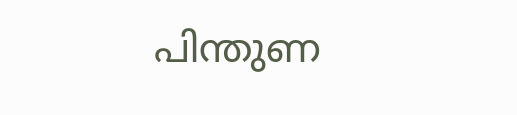പിന്തുണ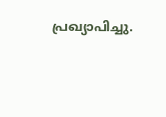പ്രഖ്യാപിച്ചു.